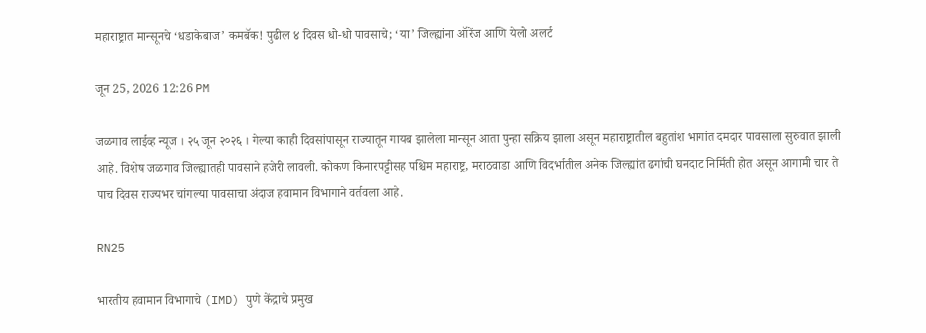महाराष्ट्रात मान्सूनचे ‘धडाकेबाज’ कमबॅक! पुढील ४ दिवस धो-धो पावसाचे; ‘या’ जिल्ह्यांना ऑरेंज आणि येलो अलर्ट

जून 25, 2026 12:26 PM

जळगाव लाईव्ह न्यूज । २५ जून २०२६ । गेल्या काही दिवसांपासून राज्यातून गायब झालेला मान्सून आता पुन्हा सक्रिय झाला असून महाराष्ट्रातील बहुतांश भागांत दमदार पावसाला सुरुवात झाली आहे. विशेष जळगाव जिल्ह्यातही पावसाने हजेरी लावली. कोकण किनारपट्टीसह पश्चिम महाराष्ट्र, मराठवाडा आणि विदर्भातील अनेक जिल्ह्यांत ढगांची घनदाट निर्मिती होत असून आगामी चार ते पाच दिवस राज्यभर चांगल्या पावसाचा अंदाज हवामान विभागाने वर्तवला आहे.

RN25

भारतीय हवामान विभागाचे (IMD) पुणे केंद्राचे प्रमुख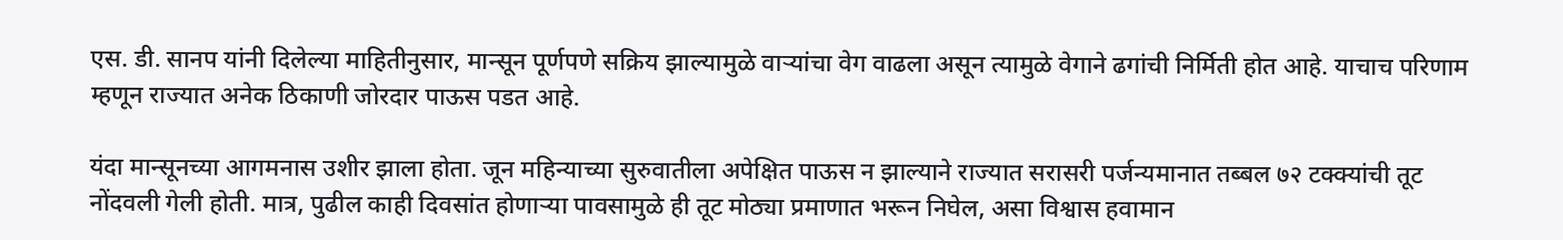एस. डी. सानप यांनी दिलेल्या माहितीनुसार, मान्सून पूर्णपणे सक्रिय झाल्यामुळे वाऱ्यांचा वेग वाढला असून त्यामुळे वेगाने ढगांची निर्मिती होत आहे. याचाच परिणाम म्हणून राज्यात अनेक ठिकाणी जोरदार पाऊस पडत आहे.

यंदा मान्सूनच्या आगमनास उशीर झाला होता. जून महिन्याच्या सुरुवातीला अपेक्षित पाऊस न झाल्याने राज्यात सरासरी पर्जन्यमानात तब्बल ७२ टक्क्यांची तूट नोंदवली गेली होती. मात्र, पुढील काही दिवसांत होणाऱ्या पावसामुळे ही तूट मोठ्या प्रमाणात भरून निघेल, असा विश्वास हवामान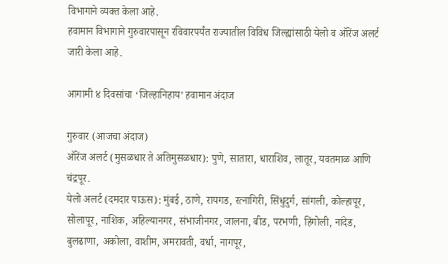विभागाने व्यक्त केला आहे.
हवामान विभागाने गुरुवारपासून रविवारपर्यंत राज्यातील विविध जिल्ह्यांसाठी येलो व ऑरेंज अलर्ट जारी केला आहे.

आगामी ४ दिवसांचा ‘जिल्हानिहाय’ हवामान अंदाज

गुरुवार (आजचा अंदाज)
ऑरेंज अलर्ट (मुसळधार ते अतिमुसळधार): पुणे, सातारा, धाराशिव, लातूर, यवतमाळ आणि चंद्रपूर.
येलो अलर्ट (दमदार पाऊस): मुंबई, ठाणे, रायगड, रत्नागिरी, सिंधुदुर्ग, सांगली, कोल्हापूर, सोलापूर, नाशिक, अहिल्यानगर, संभाजीनगर, जालना, बीड, परभणी, हिंगोली, नांदेड, बुलढाणा, अकोला, वाशीम, अमरावती, वर्धा, नागपूर,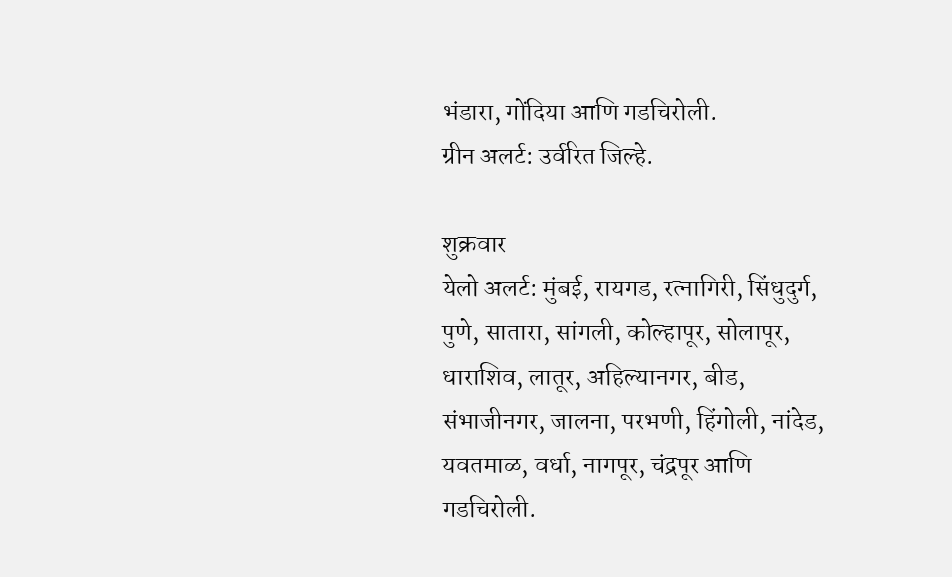भंडारा, गोंदिया आणि गडचिरोली.
ग्रीन अलर्ट: उर्वरित जिल्हे.

शुक्रवार
येलो अलर्ट: मुंबई, रायगड, रत्नागिरी, सिंधुदुर्ग, पुणे, सातारा, सांगली, कोल्हापूर, सोलापूर, धाराशिव, लातूर, अहिल्यानगर, बीड, संभाजीनगर, जालना, परभणी, हिंगोली, नांदेड, यवतमाळ, वर्धा, नागपूर, चंद्रपूर आणि गडचिरोली.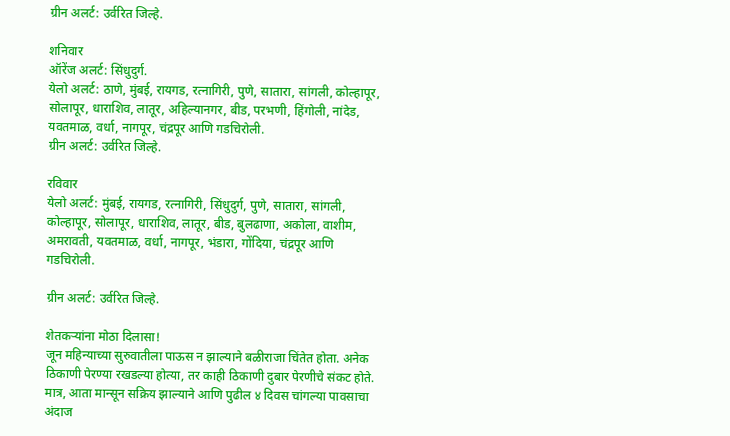ग्रीन अलर्ट: उर्वरित जिल्हे.

शनिवार
ऑरेंज अलर्ट: सिंधुदुर्ग.
येलो अलर्ट: ठाणे, मुंबई, रायगड, रत्नागिरी, पुणे, सातारा, सांगली, कोल्हापूर, सोलापूर, धाराशिव, लातूर, अहिल्यानगर, बीड, परभणी, हिंगोली, नांदेड, यवतमाळ, वर्धा, नागपूर, चंद्रपूर आणि गडचिरोली.
ग्रीन अलर्ट: उर्वरित जिल्हे.

रविवार
येलो अलर्ट: मुंबई, रायगड, रत्नागिरी, सिंधुदुर्ग, पुणे, सातारा, सांगली, कोल्हापूर, सोलापूर, धाराशिव, लातूर, बीड, बुलढाणा, अकोला, वाशीम, अमरावती, यवतमाळ, वर्धा, नागपूर, भंडारा, गोंदिया, चंद्रपूर आणि गडचिरोली.

ग्रीन अलर्ट: उर्वरित जिल्हे.

शेतकऱ्यांना मोठा दिलासा!
जून महिन्याच्या सुरुवातीला पाऊस न झाल्याने बळीराजा चिंतेत होता. अनेक ठिकाणी पेरण्या रखडल्या होत्या, तर काही ठिकाणी दुबार पेरणीचे संकट होते. मात्र, आता मान्सून सक्रिय झाल्याने आणि पुढील ४ दिवस चांगल्या पावसाचा अंदाज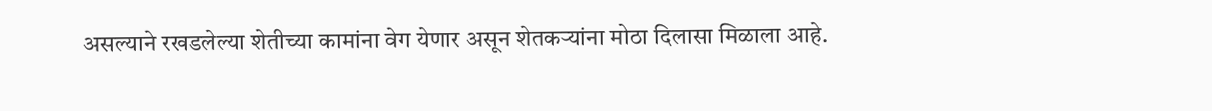असल्याने रखडलेल्या शेतीच्या कामांना वेग येणार असून शेतकऱ्यांना मोठा दिलासा मिळाला आहे.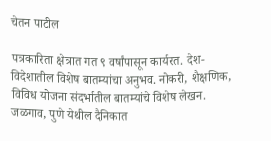चेतन पाटील

पत्रकारिता क्षेत्रात गत ९ वर्षांपासून कार्यरत. देश-विदेशातील विशेष बातम्यांचा अनुभव. नोकरी, शैक्षणिक, विविध योजना संदर्भातील बातम्यांचे विशेष लेखन. जळगाव, पुणे येथील दैनिकात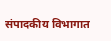संपादकीय विभागात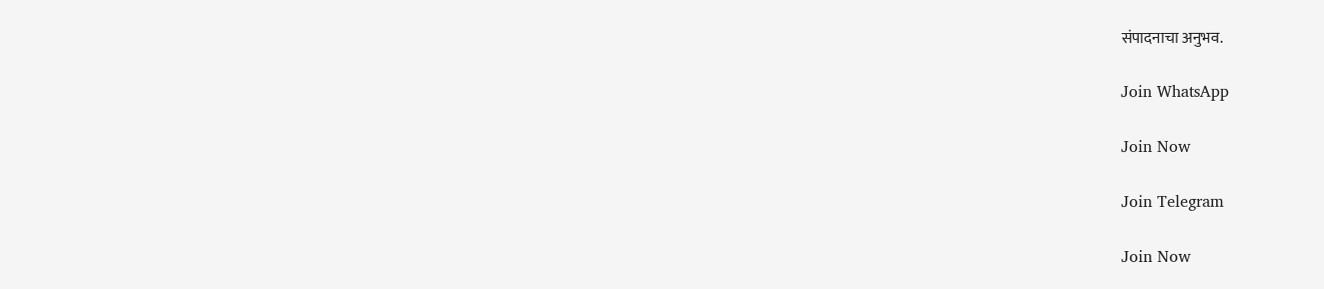संपादनाचा अनुभव.

Join WhatsApp

Join Now

Join Telegram

Join Now